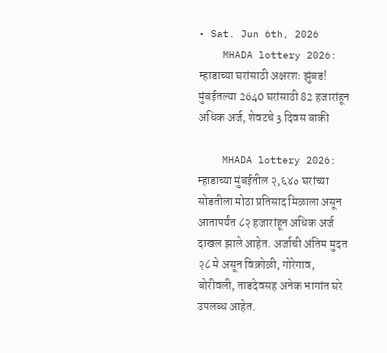• Sat. Jun 6th, 2026
    MHADA lottery 2026: म्हाडाच्या घरांसाठी अक्षरशः झुंबड! मुंबईतल्या 2640 घरांसाठी 82 हजारांहून अधिक अर्ज, शेवटचे 3 दिवस बाकी

    MHADA lottery 2026: म्हाडाच्या मुंबईतील २,६४० घरांच्या सोडतीला मोठा प्रतिसाद मिळाला असून आतापर्यंत ८२ हजारांहून अधिक अर्ज दाखल झाले आहेत. अर्जाची अंतिम मुदत २८ मे असून विक्रोळी, गोरेगाव, बोरीवली, ताडदेवसह अनेक भागांत घरे उपलब्ध आहेत.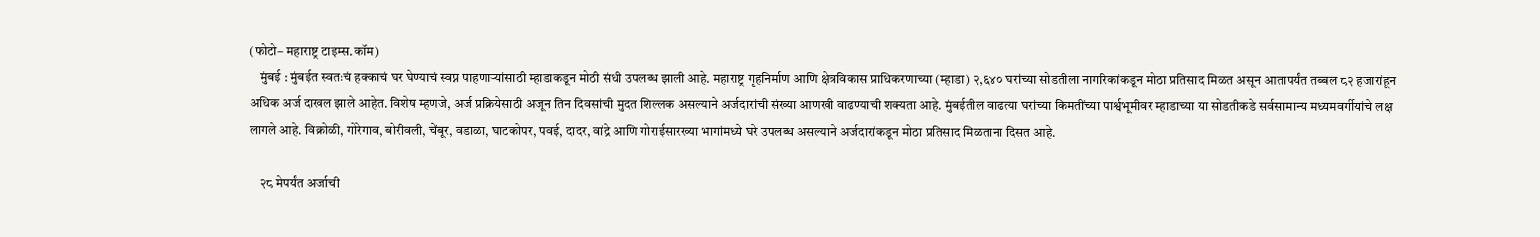(फोटो– महाराष्ट्र टाइम्स.कॉम)
    मुंबई : मुंबईत स्वतःचं हक्काचं घर घेण्याचं स्वप्न पाहणाऱ्यांसाठी म्हाडाकडून मोठी संधी उपलब्ध झाली आहे. महाराष्ट्र गृहनिर्माण आणि क्षेत्रविकास प्राधिकरणाच्या (म्हाडा) २,६४० घरांच्या सोडतीला नागरिकांकडून मोठा प्रतिसाद मिळत असून आतापर्यंत तब्बल ८२ हजारांहून अधिक अर्ज दाखल झाले आहेत. विशेष म्हणजे, अर्ज प्रक्रियेसाठी अजून तिन दिवसांची मुदत शिल्लक असल्याने अर्जदारांची संख्या आणखी वाढण्याची शक्यता आहे. मुंबईतील वाढत्या घरांच्या किमतींच्या पार्श्वभूमीवर म्हाडाच्या या सोडतीकडे सर्वसामान्य मध्यमवर्गीयांचे लक्ष लागले आहे. विक्रोळी, गोरेगाव, बोरीवली, चेंबूर, वडाळा, घाटकोपर, पवई, दादर, वांद्रे आणि गोराईसारख्या भागांमध्ये घरे उपलब्ध असल्याने अर्जदारांकडून मोठा प्रतिसाद मिळताना दिसत आहे.

    २८ मेपर्यंत अर्जाची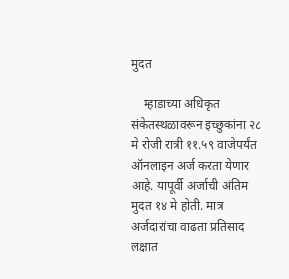मुदत

    म्हाडाच्या अधिकृत संकेतस्थळावरून इच्छुकांना २८ मे रोजी रात्री ११.५९ वाजेपर्यंत ऑनलाइन अर्ज करता येणार आहे. यापूर्वी अर्जाची अंतिम मुदत १४ मे होती. मात्र अर्जदारांचा वाढता प्रतिसाद लक्षात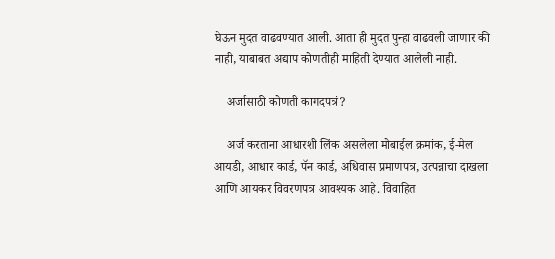घेऊन मुदत वाढवण्यात आली. आता ही मुदत पुन्हा वाढवली जाणार की नाही, याबाबत अद्याप कोणतीही माहिती देण्यात आलेली नाही.

    अर्जासाठी कोणती कागदपत्रं?

    अर्ज करताना आधारशी लिंक असलेला मोबाईल क्रमांक, ई-मेल आयडी, आधार कार्ड, पॅन कार्ड, अधिवास प्रमाणपत्र, उत्पन्नाचा दाखला आणि आयकर विवरणपत्र आवश्यक आहे. विवाहित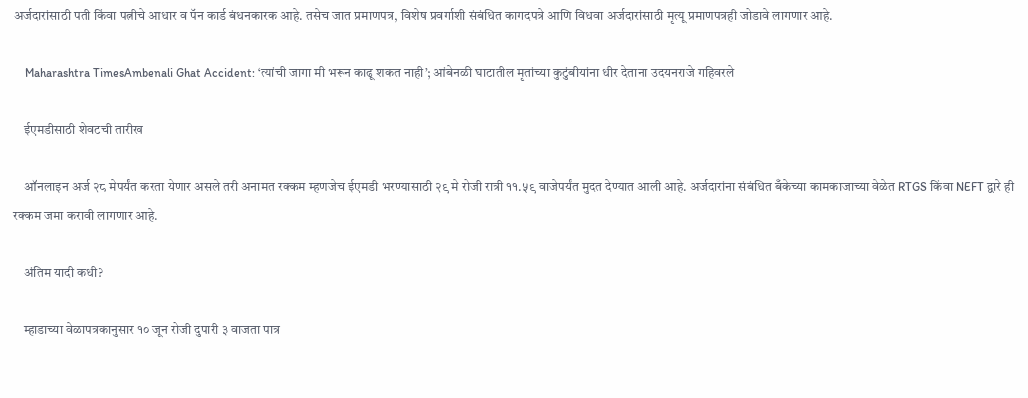अर्जदारांसाठी पती किंवा पत्नीचे आधार व पॅन कार्ड बंधनकारक आहे. तसेच जात प्रमाणपत्र, विशेष प्रवर्गाशी संबंधित कागदपत्रे आणि विधवा अर्जदारांसाठी मृत्यू प्रमाणपत्रही जोडावे लागणार आहे.

    Maharashtra TimesAmbenali Ghat Accident: ‘त्यांची जागा मी भरून काढू शकत नाही’; आंबेनळी घाटातील मृतांच्या कुटुंबीयांना धीर देताना उदयनराजे गहिवरले

    ईएमडीसाठी शेवटची तारीख

    ऑनलाइन अर्ज २८ मेपर्यंत करता येणार असले तरी अनामत रक्कम म्हणजेच ईएमडी भरण्यासाठी २९ मे रोजी रात्री ११.५९ वाजेपर्यंत मुदत देण्यात आली आहे. अर्जदारांना संबंधित बँकेच्या कामकाजाच्या वेळेत RTGS किंवा NEFT द्वारे ही रक्कम जमा करावी लागणार आहे.

    अंतिम यादी कधी?

    म्हाडाच्या वेळापत्रकानुसार १० जून रोजी दुपारी ३ वाजता पात्र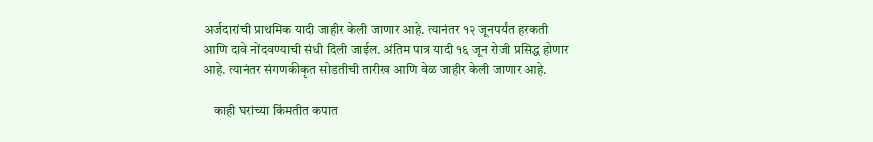अर्जदारांची प्राथमिक यादी जाहीर केली जाणार आहे. त्यानंतर १२ जूनपर्यंत हरकती आणि दावे नोंदवण्याची संधी दिली जाईल. अंतिम पात्र यादी १६ जून रोजी प्रसिद्ध होणार आहे. त्यानंतर संगणकीकृत सोडतीची तारीख आणि वेळ जाहीर केली जाणार आहे.

    काही घरांच्या किंमतीत कपात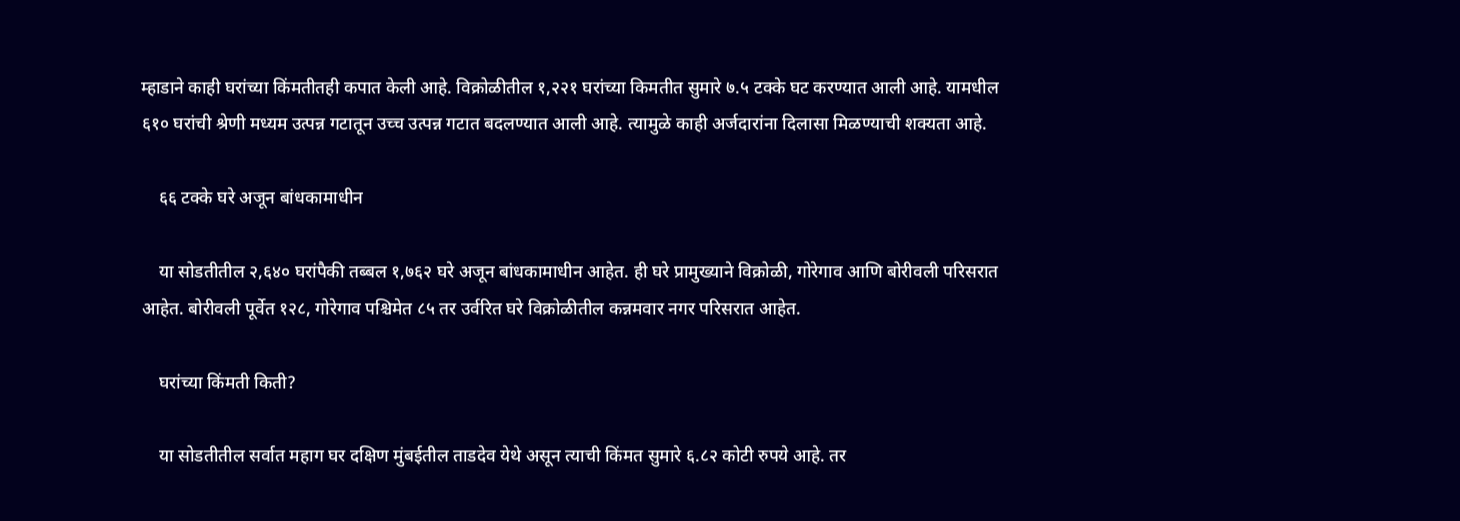म्हाडाने काही घरांच्या किंमतीतही कपात केली आहे. विक्रोळीतील १,२२१ घरांच्या किमतीत सुमारे ७.५ टक्के घट करण्यात आली आहे. यामधील ६१० घरांची श्रेणी मध्यम उत्पन्न गटातून उच्च उत्पन्न गटात बदलण्यात आली आहे. त्यामुळे काही अर्जदारांना दिलासा मिळण्याची शक्यता आहे.

    ६६ टक्के घरे अजून बांधकामाधीन

    या सोडतीतील २,६४० घरांपैकी तब्बल १,७६२ घरे अजून बांधकामाधीन आहेत. ही घरे प्रामुख्याने विक्रोळी, गोरेगाव आणि बोरीवली परिसरात आहेत. बोरीवली पूर्वेत १२८, गोरेगाव पश्चिमेत ८५ तर उर्वरित घरे विक्रोळीतील कन्नमवार नगर परिसरात आहेत.

    घरांच्या किंमती किती?

    या सोडतीतील सर्वात महाग घर दक्षिण मुंबईतील ताडदेव येथे असून त्याची किंमत सुमारे ६.८२ कोटी रुपये आहे. तर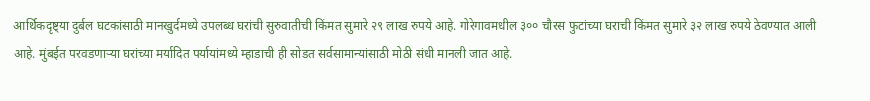आर्थिकदृष्ट्या दुर्बल घटकांसाठी मानखुर्दमध्ये उपलब्ध घरांची सुरुवातीची किंमत सुमारे २९ लाख रुपये आहे. गोरेगावमधील ३०० चौरस फुटांच्या घराची किंमत सुमारे ३२ लाख रुपये ठेवण्यात आली आहे. मुंबईत परवडणाऱ्या घरांच्या मर्यादित पर्यायांमध्ये म्हाडाची ही सोडत सर्वसामान्यांसाठी मोठी संधी मानली जात आहे.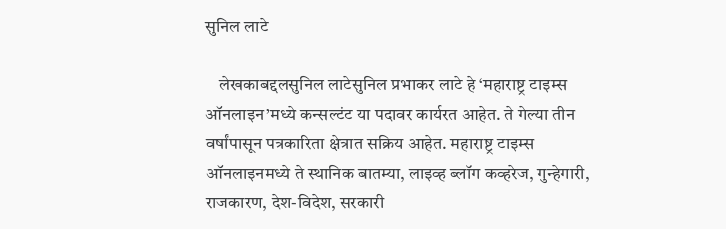सुनिल लाटे

    लेखकाबद्दलसुनिल लाटेसुनिल प्रभाकर लाटे हे ‘महाराष्ट्र टाइम्स ऑनलाइन’मध्ये कन्सल्टंट या पदावर कार्यरत आहेत. ते गेल्या तीन वर्षांपासून पत्रकारिता क्षेत्रात सक्रिय आहेत. महाराष्ट्र टाइम्स ऑनलाइनमध्ये ते स्थानिक बातम्या, लाइव्ह ब्लॉग कव्हरेज, गुन्हेगारी, राजकारण, देश-विदेश, सरकारी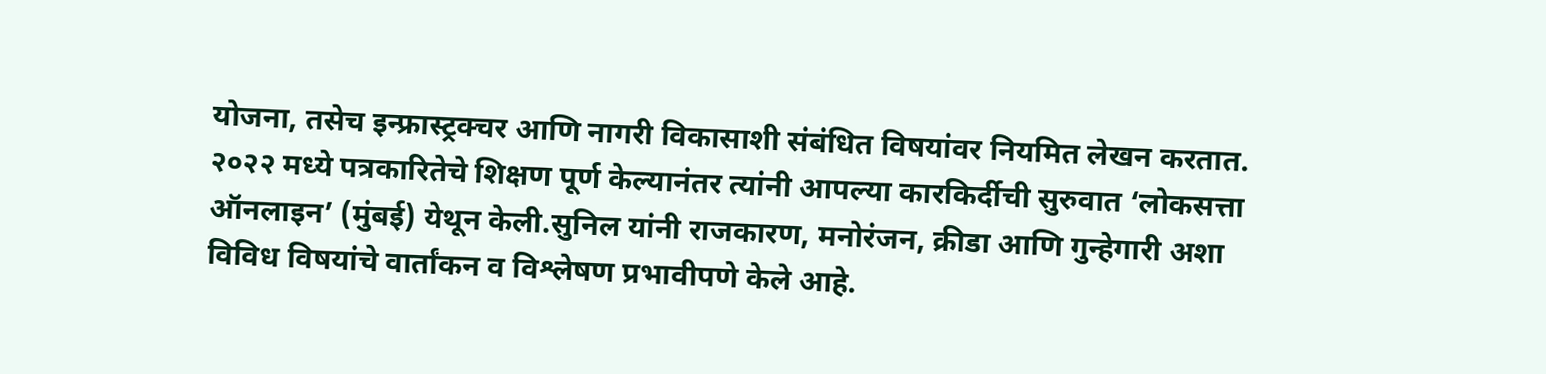योजना, तसेच इन्फ्रास्ट्रक्चर आणि नागरी विकासाशी संबंधित विषयांवर नियमित लेखन करतात. २०२२ मध्ये पत्रकारितेचे शिक्षण पूर्ण केल्यानंतर त्यांनी आपल्या कारकिर्दीची सुरुवात ‘लोकसत्ता ऑनलाइन’ (मुंबई) येथून केली.सुनिल यांनी राजकारण, मनोरंजन, क्रीडा आणि गुन्हेगारी अशा विविध विषयांचे वार्तांकन व विश्लेषण प्रभावीपणे केले आहे.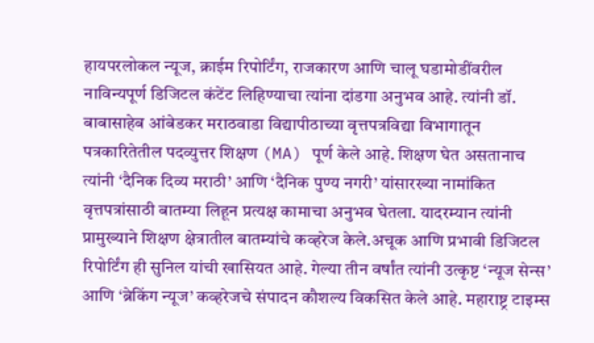हायपरलोकल न्यूज, क्राईम रिपोर्टिंग, राजकारण आणि चालू घडामोडींवरील नाविन्यपूर्ण डिजिटल कंटेंट लिहिण्याचा त्यांना दांडगा अनुभव आहे. त्यांनी डॉ. बाबासाहेब आंबेडकर मराठवाडा विद्यापीठाच्या वृत्तपत्रविद्या विभागातून पत्रकारितेतील पदव्युत्तर शिक्षण (MA) पूर्ण केले आहे. शिक्षण घेत असतानाच त्यांनी ‘दैनिक दिव्य मराठी’ आणि ‘दैनिक पुण्य नगरी’ यांसारख्या नामांकित वृत्तपत्रांसाठी बातम्या लिहून प्रत्यक्ष कामाचा अनुभव घेतला. यादरम्यान त्यांनी प्रामुख्याने शिक्षण क्षेत्रातील बातम्यांचे कव्हरेज केले.अचूक आणि प्रभावी डिजिटल रिपोर्टिंग ही सुनिल यांची खासियत आहे. गेल्या तीन वर्षांत त्यांनी उत्कृष्ट ‘न्यूज सेन्स’ आणि ‘ब्रेकिंग न्यूज’ कव्हरेजचे संपादन कौशल्य विकसित केले आहे. महाराष्ट्र टाइम्स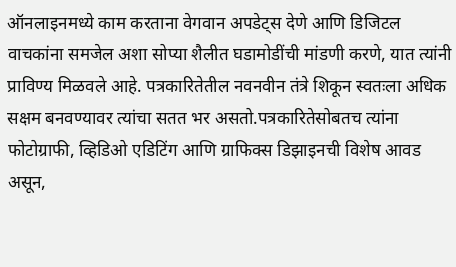ऑनलाइनमध्ये काम करताना वेगवान अपडेट्स देणे आणि डिजिटल वाचकांना समजेल अशा सोप्या शैलीत घडामोडींची मांडणी करणे, यात त्यांनी प्राविण्य मिळवले आहे. पत्रकारितेतील नवनवीन तंत्रे शिकून स्वतःला अधिक सक्षम बनवण्यावर त्यांचा सतत भर असतो.पत्रकारितेसोबतच त्यांना फोटोग्राफी, व्हिडिओ एडिटिंग आणि ग्राफिक्स डिझाइनची विशेष आवड असून,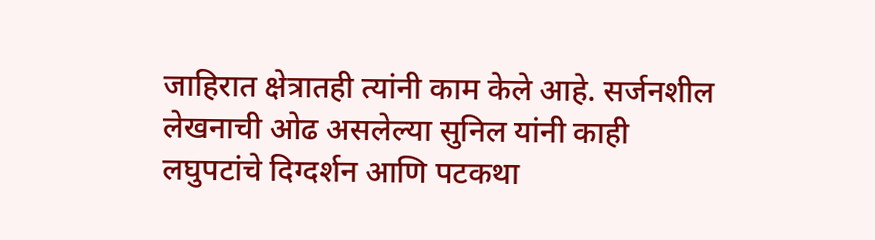जाहिरात क्षेत्रातही त्यांनी काम केले आहे. सर्जनशील लेखनाची ओढ असलेल्या सुनिल यांनी काही लघुपटांचे दिग्दर्शन आणि पटकथा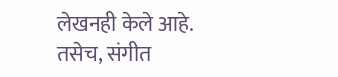लेखनही केले आहे. तसेच, संगीत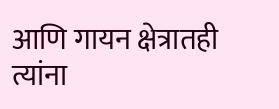आणि गायन क्षेत्रातही त्यांना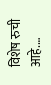विशेष रुची आहे.…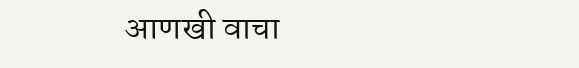आणखी वाचा